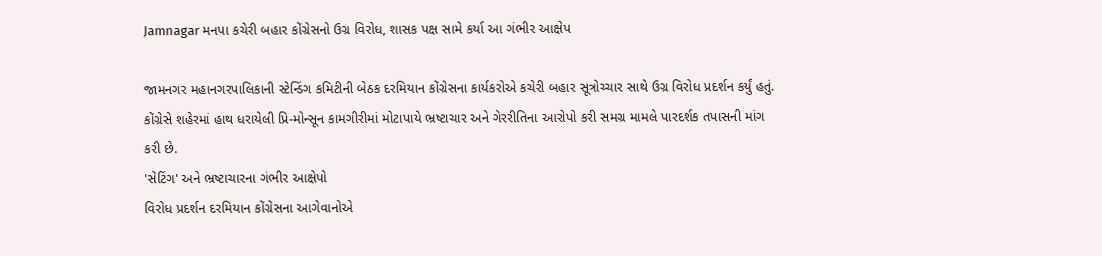Jamnagar મનપા કચેરી બહાર કોંગ્રેસનો ઉગ્ર વિરોધ, શાસક પક્ષ સામે કર્યા આ ગંભીર આક્ષેપ

જામનગર મહાનગરપાલિકાની સ્ટેન્ડિંગ કમિટીની બેઠક દરમિયાન કોંગ્રેસના કાર્યકરોએ કચેરી બહાર સૂત્રોચ્ચાર સાથે ઉગ્ર વિરોધ પ્રદર્શન કર્યું હતું. કોંગ્રેસે શહેરમાં હાથ ધરાયેલી પ્રિ-મોન્સૂન કામગીરીમાં મોટાપાયે ભ્રષ્ટાચાર અને ગેરરીતિના આરોપો કરી સમગ્ર મામલે પારદર્શક તપાસની માંગ કરી છે.
'સેટિંગ' અને ભ્રષ્ટાચારના ગંભીર આક્ષેપો
વિરોધ પ્રદર્શન દરમિયાન કોંગ્રેસના આગેવાનોએ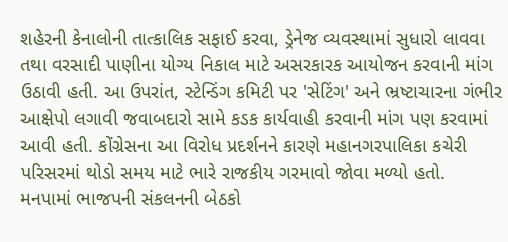શહેરની કેનાલોની તાત્કાલિક સફાઈ કરવા, ડ્રેનેજ વ્યવસ્થામાં સુધારો લાવવા તથા વરસાદી પાણીના યોગ્ય નિકાલ માટે અસરકારક આયોજન કરવાની માંગ ઉઠાવી હતી. આ ઉપરાંત, સ્ટેન્ડિંગ કમિટી પર 'સેટિંગ' અને ભ્રષ્ટાચારના ગંભીર આક્ષેપો લગાવી જવાબદારો સામે કડક કાર્યવાહી કરવાની માંગ પણ કરવામાં આવી હતી. કોંગ્રેસના આ વિરોધ પ્રદર્શનને કારણે મહાનગરપાલિકા કચેરી પરિસરમાં થોડો સમય માટે ભારે રાજકીય ગરમાવો જોવા મળ્યો હતો.
મનપામાં ભાજપની સંકલનની બેઠકો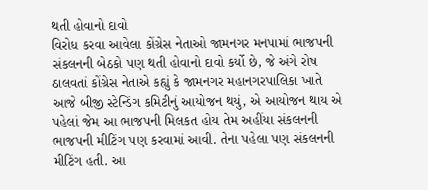થતી હોવાનો દાવો
વિરોધ કરવા આવેલા કોંગ્રેસ નેતાઓ જામનગર મનપામાં ભાજપની સંકલનની બેઠકો પણ થતી હોવાનો દાવો કર્યો છે, જે અંગે રોષ ઠાલવતાં કોંગ્રેસ નેતાએ કહ્યું કે જામનગર મહાનગરપાલિકા ખાતે આજે બીજી સ્ટેન્ડિંગ કમિટીનું આયોજન થયું, એ આયોજન થાય એ પહેલાં જેમ આ ભાજપની મિલકત હોય તેમ અહીંયા સંકલનની ભાજપની મીટિંગ પણ કરવામાં આવી. તેના પહેલા પણ સંકલનની મીટિંગ હતી. આ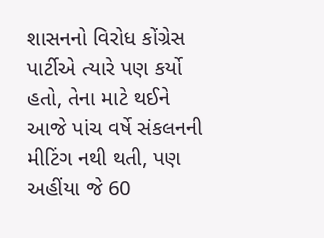શાસનનો વિરોધ કોંગ્રેસ પાર્ટીએ ત્યારે પણ કર્યો હતો, તેના માટે થઈને આજે પાંચ વર્ષે સંકલનની મીટિંગ નથી થતી, પણ અહીંયા જે 60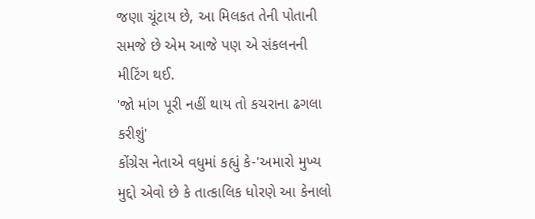જણા ચૂંટાય છે, આ મિલકત તેની પોતાની સમજે છે એમ આજે પણ એ સંકલનની મીટિંગ થઈ.
'જો માંગ પૂરી નહીં થાય તો કચરાના ઢગલા કરીશું'
કોંગ્રેસ નેતાએ વધુમાં કહ્યું કે-'અમારો મુખ્ય મુદ્દો એવો છે કે તાત્કાલિક ધોરણે આ કેનાલો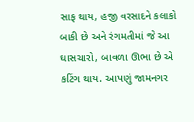સાફ થાય, હજી વરસાદને કલાકો બાકી છે અને રંગમતીમાં જે આ ઘાસચારો, બાવળા ઊભા છે એ કટિંગ થાય. આપણું જામનગર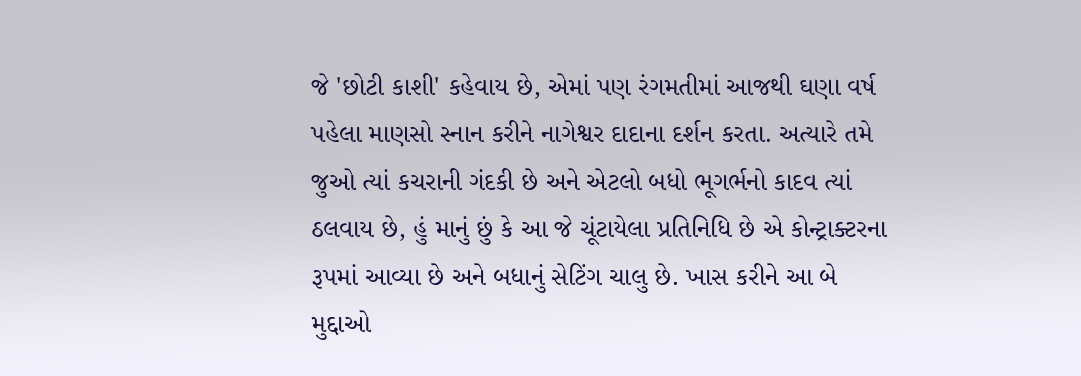જે 'છોટી કાશી' કહેવાય છે, એમાં પણ રંગમતીમાં આજથી ઘણા વર્ષ પહેલા માણસો સ્નાન કરીને નાગેશ્વર દાદાના દર્શન કરતા. અત્યારે તમે જુઓ ત્યાં કચરાની ગંદકી છે અને એટલો બધો ભૂગર્ભનો કાદવ ત્યાં ઠલવાય છે, હું માનું છું કે આ જે ચૂંટાયેલા પ્રતિનિધિ છે એ કોન્ટ્રાક્ટરના રૂપમાં આવ્યા છે અને બધાનું સેટિંગ ચાલુ છે. ખાસ કરીને આ બે મુદ્દાઓ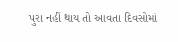પુરા નહીં થાય તો આવતા દિવસોમાં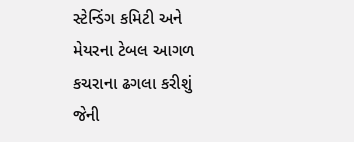સ્ટેન્ડિંગ કમિટી અને મેયરના ટેબલ આગળ કચરાના ઢગલા કરીશું જેની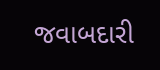જવાબદારી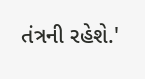તંત્રની રહેશે.'